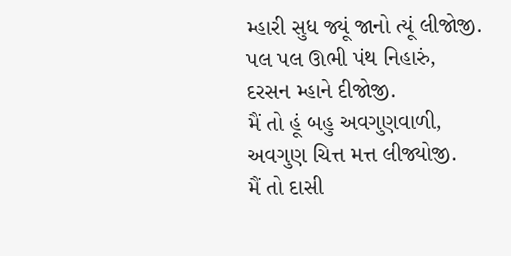મ્હારી સુધ જ્યૂં જાનો ત્યૂં લીજોજી.
પલ પલ ઊભી પંથ નિહારું,
દરસન મ્હાને દીજોજી.
મૈં તો હૂં બહુ અવગુણવાળી,
અવગુણ ચિત્ત મત્ત લીજ્યોજી.
મૈં તો દાસી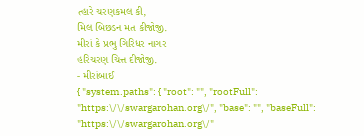ત્હારે ચરણકમલ કી,
મિલ બિછડન મત કીજોજી.
મીરાં કે પ્રભુ ગિરિધર નાગર
હરિચરણ ચિત્ત દીજોજી.
- મીરાંબાઈ
{ "system.paths": { "root": "", "rootFull": "https:\/\/swargarohan.org\/", "base": "", "baseFull": "https:\/\/swargarohan.org\/"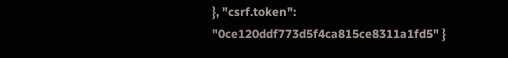}, "csrf.token": "0ce120ddf773d5f4ca815ce8311a1fd5" }